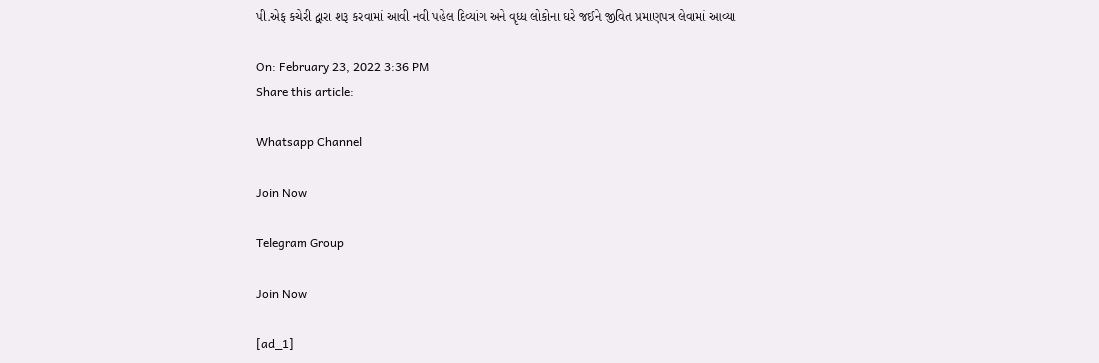પી.એફ કચેરી દ્વારા શરૂ કરવામાં આવી નવી પહેલ દિવ્યાંગ અને વૃધ્ધ લોકોના ઘરે જઈને જીવિત પ્રમાણપત્ર લેવામાં આવ્યા

On: February 23, 2022 3:36 PM
Share this article:

Whatsapp Channel

Join Now

Telegram Group

Join Now

[ad_1]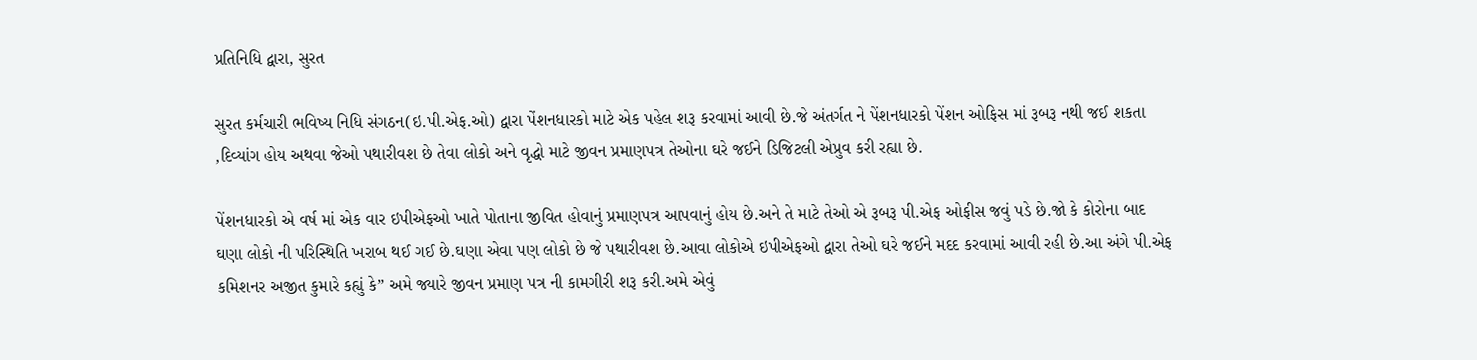પ્રતિનિધિ દ્વારા, સુરત

સુરત કર્મચારી ભવિષ્ય નિધિ સંગઠન(ઇ.પી.એફ.ઓ) દ્વારા પેંશનધારકો માટે એક પહેલ શરૂ કરવામાં આવી છે.જે અંતર્ગત ને પેંશનધારકો પેંશન ઓફિસ માં રૂબરૂ નથી જઈ શકતા ,દિવ્યાંગ હોય અથવા જેઓ પથારીવશ છે તેવા લોકો અને વૃદ્ધો માટે જીવન પ્રમાણપત્ર તેઓના ઘરે જઈને ડિજિટલી એપ્રુવ કરી રહ્યા છે.

પેંશનધારકો એ વર્ષ માં એક વાર ઇપીએફઓ ખાતે પોતાના જીવિત હોવાનું પ્રમાણપત્ર આપવાનું હોય છે.અને તે માટે તેઓ એ રૂબરૂ પી.એફ ઓફીસ જવું પડે છે.જો કે કોરોના બાદ ઘણા લોકો ની પરિસ્થિતિ ખરાબ થઈ ગઈ છે.ઘણા એવા પણ લોકો છે જે પથારીવશ છે.આવા લોકોએ ઇપીએફઓ દ્વારા તેઓ ઘરે જઈને મદદ કરવામાં આવી રહી છે.આ અંગે પી.એફ કમિશનર અજીત કુમારે કહ્યું કે” અમે જ્યારે જીવન પ્રમાણ પત્ર ની કામગીરી શરૂ કરી.અમે એવું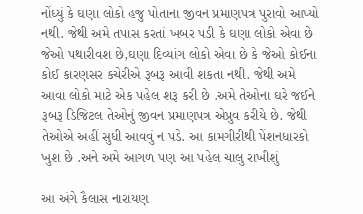નોંધ્યું કે ઘણા લોકો હજુ પોતાના જીવન પ્રમાણપત્ર પુરાવો આપ્યો નથી. જેથી અમે તપાસ કરતાં ખબર પડી કે ઘણા લોકો એવા છે જેઓ પથારીવશ છે,ઘણા દિવ્યાંગ લોકો એવા છે કે જેઓ કોઈના કોઈ કારણસર કચેરીએ રૂબરૂ આવી શકતા નથી. જેથી અમે આવા લોકો માટે એક પહેલ શરૂ કરી છે .અમે તેઓના ઘરે જઈને રૂબરૂ ડિજિટલ તેઓનું જીવન પ્રમાણપત્ર એપ્રુવ કરીયે છે. જેથી તેઓએ અહીં સુધી આવવું ન પડે. આ કામગીરીથી પેંશનધારકો ખુશ છે .અને અમે આગળ પણ આ પહેલ ચાલુ રાખીશું

આ અંગે કૈલાસ નારાયણ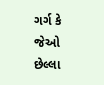ગર્ગ કે જેઓ છેલ્લા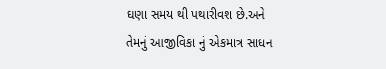ઘણા સમય થી પથારીવશ છે.અને તેમનું આજીવિકા નું એકમાત્ર સાધન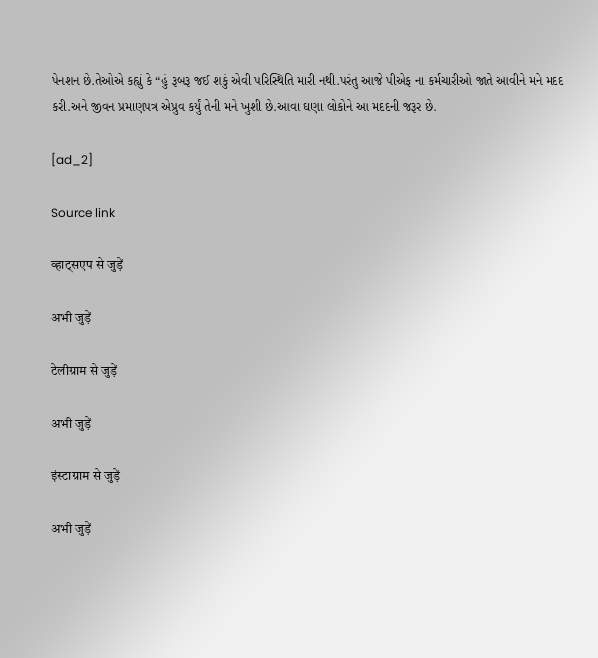પેનશન છે.તેઓએ કહ્યું કે “હું રૂબરૂ જઈ શકું એવી પરિસ્થિતિ મારી નથી.પરંતુ આજે પીએફ ના કર્મચારીઓ જાતે આવીને મને મદદ કરી.અને જીવન પ્રમાણપત્ર એપ્રુવ કર્યું તેની મને ખુશી છે.આવા ઘણા લોકોને આ મદદની જરૂર છે.

[ad_2]

Source link

व्हाट्सएप से जुड़ें

अभी जुड़ें

टेलीग्राम से जुड़ें

अभी जुड़ें

इंस्टाग्राम से जुड़ें

अभी जुड़ें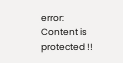error: Content is protected !!